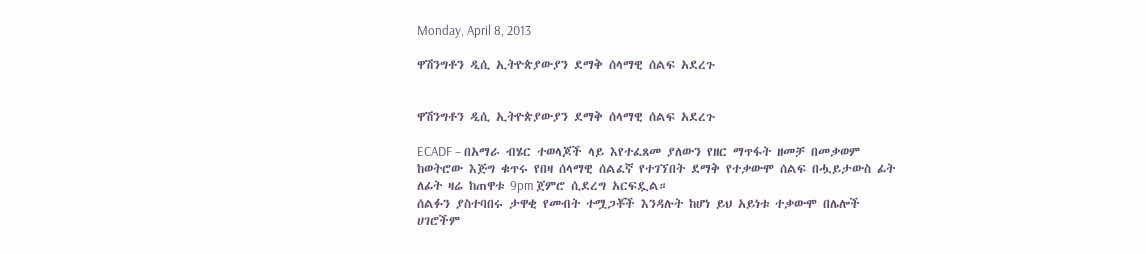Monday, April 8, 2013

ዋሽንግቶን ዲሲ ኢትዮጵያውያን ደማቅ ሰላማዊ ሰልፍ አደረጉ


ዋሽንግቶን ዲሲ ኢትዮጵያውያን ደማቅ ሰላማዊ ሰልፍ አደረጉ

ECADF – በአማራ ብሄር ተወላጆች ላይ እየተፈጸመ ያለውን የዘር ማጥፋት ዘመቻ በመቃወም ከወትሮው እጅግ ቁጥሩ የበዛ ሰላማዊ ሰልፈኛ የተገኘበት ደማቅ የተቃውሞ ሰልፍ በሗይታውስ ፊት ለፊት ዛሬ ከጠዋቱ 9pm ጀምሮ ሲደረግ አርፍዷል።
ሰልፉን ያስተባበሩ ታዋቂ የመብት ተሟጋቾች እንዳሉት ከሆነ ይህ አይነቱ ተቃውሞ በሌሎች ሀገሮችም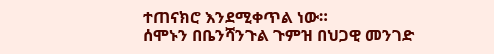ተጠናክሮ እንደሚቀጥል ነው።
ሰሞኑን በቤንሻንጉል ጉምዝ በህጋዊ መንገድ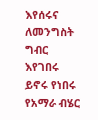እየሰሩና ለመንግስት ግብር እየገበሩ ይኖሩ የነበሩ የአማራ ብሄር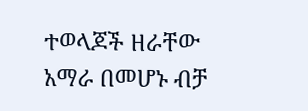ተወላጆች ዘራቸው አማራ በመሆኑ ብቻ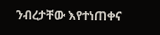ንብረታቸው እየተነጠቀና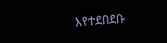እየተደበደቡ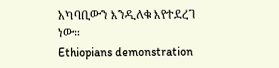አካባቢውን እንዲለቁ እየተደረገ ነው።
Ethiopians demonstration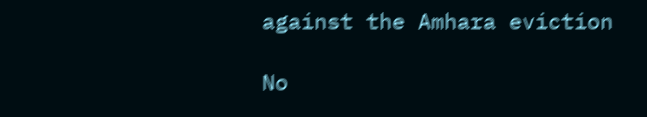against the Amhara eviction

No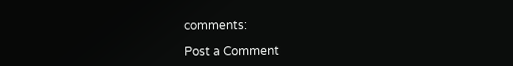comments:

Post a Comment